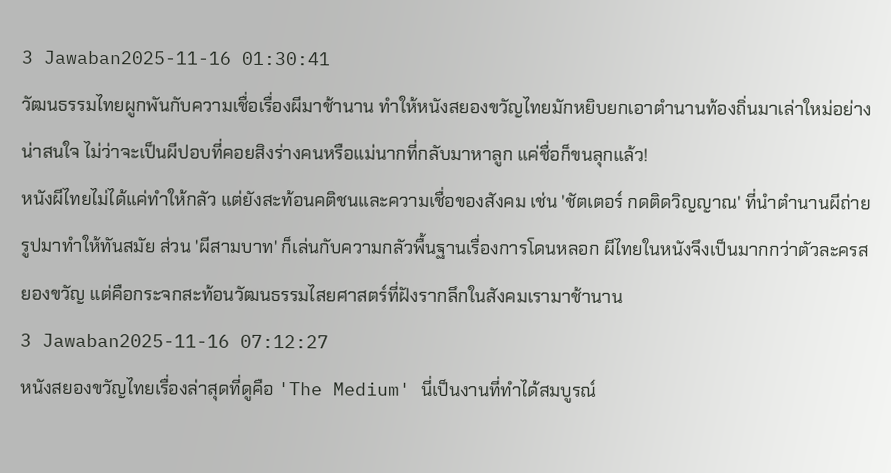3 Jawaban2025-11-16 01:30:41
วัฒนธรรมไทยผูกพันกับความเชื่อเรื่องผีมาช้านาน ทำให้หนังสยองขวัญไทยมักหยิบยกเอาตำนานท้องถิ่นมาเล่าใหม่อย่างน่าสนใจ ไม่ว่าจะเป็นผีปอบที่คอยสิงร่างคนหรือแม่นากที่กลับมาหาลูก แค่ชื่อก็ขนลุกแล้ว!
หนังผีไทยไม่ได้แค่ทำให้กลัว แต่ยังสะท้อนคติชนและความเชื่อของสังคม เช่น 'ชัตเตอร์ กดติดวิญญาณ' ที่นำตำนานผีถ่ายรูปมาทำให้ทันสมัย ส่วน 'ผีสามบาท' ก็เล่นกับความกลัวพื้นฐานเรื่องการโดนหลอก ผีไทยในหนังจึงเป็นมากกว่าตัวละครสยองขวัญ แต่คือกระจกสะท้อนวัฒนธรรมไสยศาสตร์ที่ฝังรากลึกในสังคมเรามาช้านาน
3 Jawaban2025-11-16 07:12:27
หนังสยองขวัญไทยเรื่องล่าสุดที่ดูคือ 'The Medium' นี่เป็นงานที่ทำได้สมบูรณ์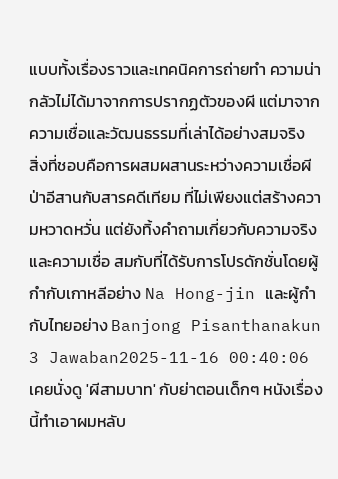แบบทั้งเรื่องราวและเทคนิคการถ่ายทำ ความน่ากลัวไม่ได้มาจากการปรากฏตัวของผี แต่มาจากความเชื่อและวัฒนธรรมที่เล่าได้อย่างสมจริง
สิ่งที่ชอบคือการผสมผสานระหว่างความเชื่อผีป่าอีสานกับสารคดีเทียม ที่ไม่เพียงแต่สร้างความหวาดหวั่น แต่ยังทิ้งคำถามเกี่ยวกับความจริงและความเชื่อ สมกับที่ได้รับการโปรดักชั่นโดยผู้กำกับเกาหลีอย่าง Na Hong-jin และผู้กำกับไทยอย่าง Banjong Pisanthanakun
3 Jawaban2025-11-16 00:40:06
เคยนั่งดู 'ผีสามบาท' กับย่าตอนเด็กๆ หนังเรื่องนี้ทำเอาผมหลับ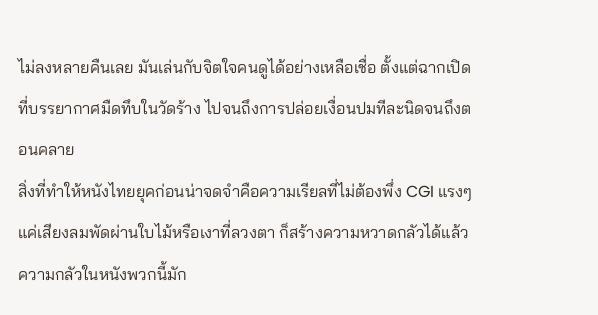ไม่ลงหลายคืนเลย มันเล่นกับจิตใจคนดูได้อย่างเหลือเชื่อ ตั้งแต่ฉากเปิดที่บรรยากาศมืดทึบในวัดร้าง ไปจนถึงการปล่อยเงื่อนปมทีละนิดจนถึงตอนคลาย
สิ่งที่ทำให้หนังไทยยุคก่อนน่าจดจำคือความเรียลที่ไม่ต้องพึ่ง CGI แรงๆ แค่เสียงลมพัดผ่านใบไม้หรือเงาที่ลวงตา ก็สร้างความหวาดกลัวได้แล้ว ความกลัวในหนังพวกนี้มัก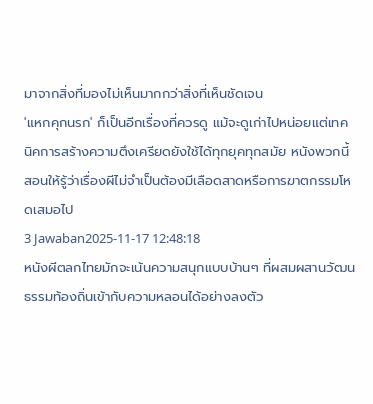มาจากสิ่งที่มองไม่เห็นมากกว่าสิ่งที่เห็นชัดเจน
'แหกคุกนรก' ก็เป็นอีกเรื่องที่ควรดู แม้จะดูเก่าไปหน่อยแต่เทคนิคการสร้างความตึงเครียดยังใช้ได้ทุกยุคทุกสมัย หนังพวกนี้สอนให้รู้ว่าเรื่องผีไม่จำเป็นต้องมีเลือดสาดหรือการฆาตกรรมโหดเสมอไป
3 Jawaban2025-11-17 12:48:18
หนังผีตลกไทยมักจะเน้นความสนุกแบบบ้านๆ ที่ผสมผสานวัฒนธรรมท้องถิ่นเข้ากับความหลอนได้อย่างลงตัว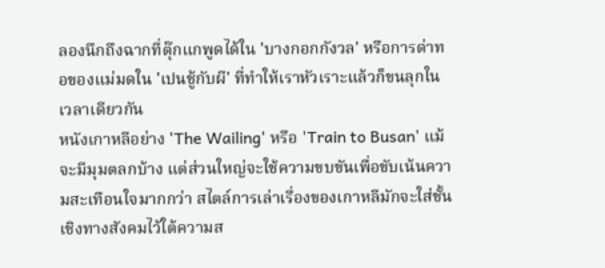ลองนึกถึงฉากที่ตุ๊กแกพูดได้ใน 'บางกอกกังวล' หรือการด่าทอของแม่มดใน 'เปนชู้กับผี' ที่ทำให้เราหัวเราะแล้วก็ขนลุกในเวลาเดียวกัน
หนังเกาหลีอย่าง 'The Wailing' หรือ 'Train to Busan' แม้จะมีมุมตลกบ้าง แต่ส่วนใหญ่จะใช้ความขบขันเพื่อขับเน้นความสะเทือนใจมากกว่า สไตล์การเล่าเรื่องของเกาหลีมักจะใส่ชั้นเชิงทางสังคมไว้ใต้ความส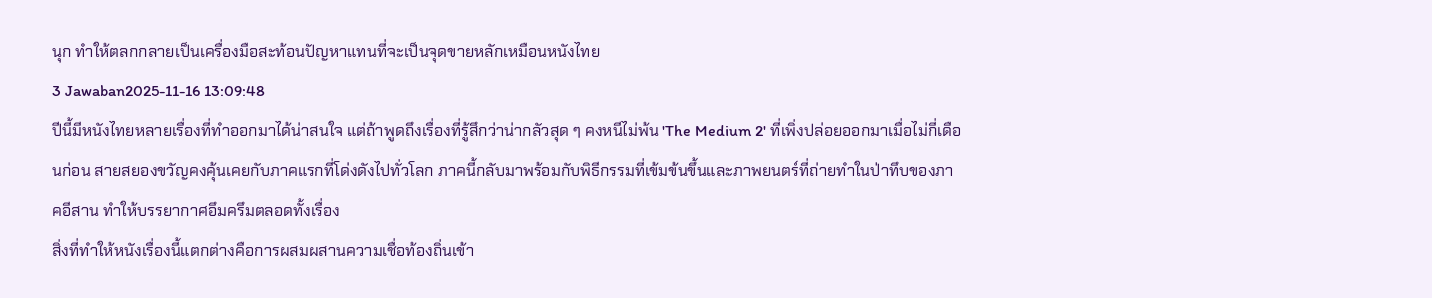นุก ทำให้ตลกกลายเป็นเครื่องมือสะท้อนปัญหาแทนที่จะเป็นจุดขายหลักเหมือนหนังไทย
3 Jawaban2025-11-16 13:09:48
ปีนี้มีหนังไทยหลายเรื่องที่ทำออกมาได้น่าสนใจ แต่ถ้าพูดถึงเรื่องที่รู้สึกว่าน่ากลัวสุด ๆ คงหนีไม่พ้น 'The Medium 2' ที่เพิ่งปล่อยออกมาเมื่อไม่กี่เดือนก่อน สายสยองขวัญคงคุ้นเคยกับภาคแรกที่โด่งดังไปทั่วโลก ภาคนี้กลับมาพร้อมกับพิธีกรรมที่เข้มข้นขึ้นและภาพยนตร์ที่ถ่ายทำในป่าทึบของภาคอีสาน ทำให้บรรยากาศอึมครึมตลอดทั้งเรื่อง
สิ่งที่ทำให้หนังเรื่องนี้แตกต่างคือการผสมผสานความเชื่อท้องถิ่นเข้า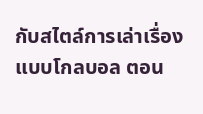กับสไตล์การเล่าเรื่องแบบโกลบอล ตอน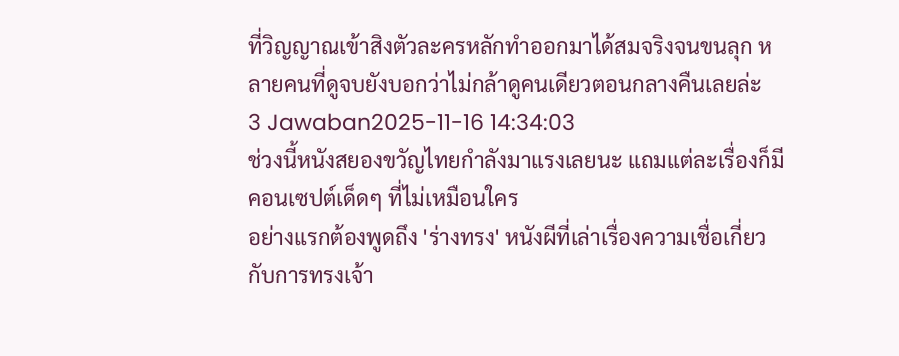ที่วิญญาณเข้าสิงตัวละครหลักทำออกมาได้สมจริงจนขนลุก หลายคนที่ดูจบยังบอกว่าไม่กล้าดูคนเดียวตอนกลางคืนเลยล่ะ
3 Jawaban2025-11-16 14:34:03
ช่วงนี้หนังสยองขวัญไทยกำลังมาแรงเลยนะ แถมแต่ละเรื่องก็มีคอนเซปต์เด็ดๆ ที่ไม่เหมือนใคร
อย่างแรกต้องพูดถึง 'ร่างทรง' หนังผีที่เล่าเรื่องความเชื่อเกี่ยวกับการทรงเจ้า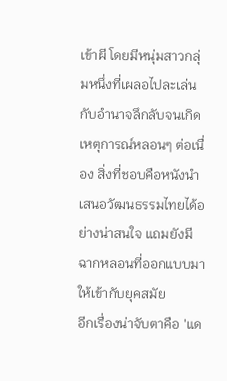เข้าผี โดยมีหนุ่มสาวกลุ่มหนึ่งที่เผลอไปละเล่นกับอำนาจลึกลับจนเกิดเหตุการณ์หลอนๆ ต่อเนื่อง สิ่งที่ชอบคือหนังนำเสนอวัฒนธรรมไทยได้อย่างน่าสนใจ แถมยังมีฉากหลอนที่ออกแบบมาให้เข้ากับยุคสมัย
อีกเรื่องน่าจับตาคือ 'แด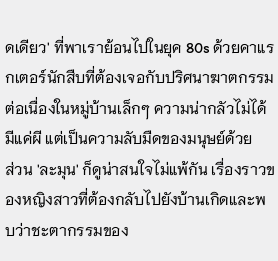ดเดียว' ที่พาเราย้อนไปในยุค 80s ด้วยคาแรกเตอร์นักสืบที่ต้องเจอกับปริศนาฆาตกรรมต่อเนื่องในหมู่บ้านเล็กๆ ความน่ากลัวไม่ได้มีแค่ผี แต่เป็นความลับมืดของมนุษย์ด้วย
ส่วน 'ละมุน' ก็ดูน่าสนใจไม่แพ้กัน เรื่องราวของหญิงสาวที่ต้องกลับไปยังบ้านเกิดและพบว่าชะตากรรมของ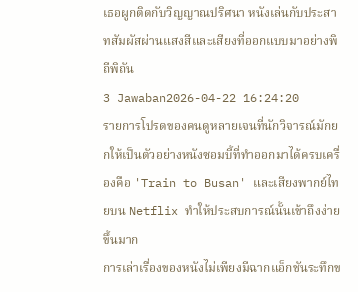เธอผูกติดกับวิญญาณปริศนา หนังเล่นกับประสาทสัมผัสผ่านแสงสีและเสียงที่ออกแบบมาอย่างพิถีพิถัน
3 Jawaban2026-04-22 16:24:20
รายการโปรดของคนดูหลายเจนที่นักวิจารณ์มักยกให้เป็นตัวอย่างหนังซอมบี้ที่ทำออกมาได้ครบเครื่องคือ 'Train to Busan' และเสียงพากย์ไทยบน Netflix ทำให้ประสบการณ์นั้นเข้าถึงง่ายขึ้นมาก
การเล่าเรื่องของหนังไม่เพียงมีฉากแอ็กชันระทึกข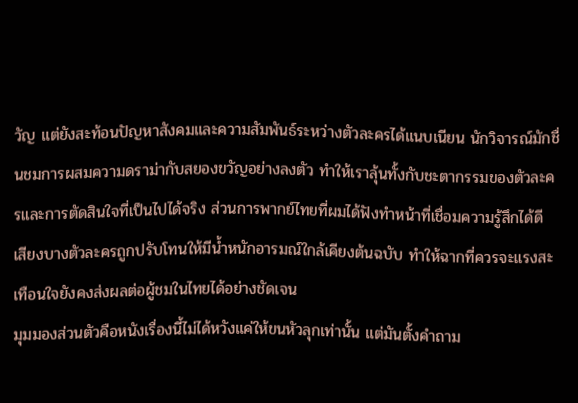วัญ แต่ยังสะท้อนปัญหาสังคมและความสัมพันธ์ระหว่างตัวละครได้แนบเนียน นักวิจารณ์มักชื่นชมการผสมความดราม่ากับสยองขวัญอย่างลงตัว ทำให้เราลุ้นทั้งกับชะตากรรมของตัวละครและการตัดสินใจที่เป็นไปได้จริง ส่วนการพากย์ไทยที่ผมได้ฟังทำหน้าที่เชื่อมความรู้สึกได้ดี เสียงบางตัวละครถูกปรับโทนให้มีน้ำหนักอารมณ์ใกล้เคียงต้นฉบับ ทำให้ฉากที่ควรจะแรงสะเทือนใจยังคงส่งผลต่อผู้ชมในไทยได้อย่างชัดเจน
มุมมองส่วนตัวคือหนังเรื่องนี้ไม่ได้หวังแค่ให้ขนหัวลุกเท่านั้น แต่มันตั้งคำถาม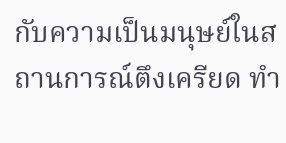กับความเป็นมนุษย์ในสถานการณ์ตึงเครียด ทำ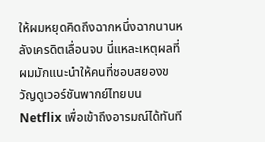ให้ผมหยุดคิดถึงฉากหนึ่งฉากนานหลังเครดิตเลื่อนจบ นี่แหละเหตุผลที่ผมมักแนะนำให้คนที่ชอบสยองขวัญดูเวอร์ชันพากย์ไทยบน Netflix เพื่อเข้าถึงอารมณ์ได้ทันที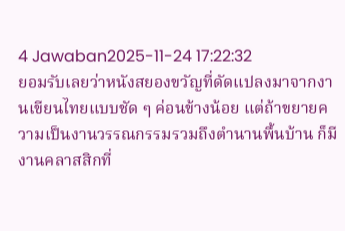4 Jawaban2025-11-24 17:22:32
ยอมรับเลยว่าหนังสยองขวัญที่ดัดแปลงมาจากงานเขียนไทยแบบชัด ๆ ค่อนข้างน้อย แต่ถ้าขยายความเป็นงานวรรณกรรมรวมถึงตำนานพื้นบ้าน ก็มีงานคลาสสิกที่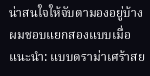น่าสนใจให้จับตามองอยู่บ้าง
ผมชอบแยกสองแบบเมื่อแนะนำ: แบบดราม่าเศร้าสย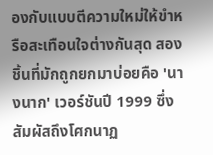องกับแบบตีความใหม่ให้ขำหรือสะเทือนใจต่างกันสุด สองชิ้นที่มักถูกยกมาบ่อยคือ 'นางนาก' เวอร์ชันปี 1999 ซึ่งสัมผัสถึงโศกนาฏ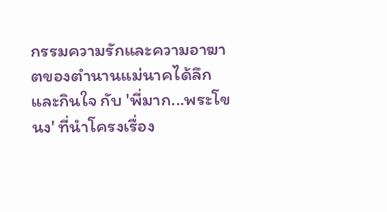กรรมความรักและความอาฆาตของตำนานแม่นาคได้ลึกและกินใจ กับ 'พี่มาก...พระโขนง' ที่นำโครงเรื่อง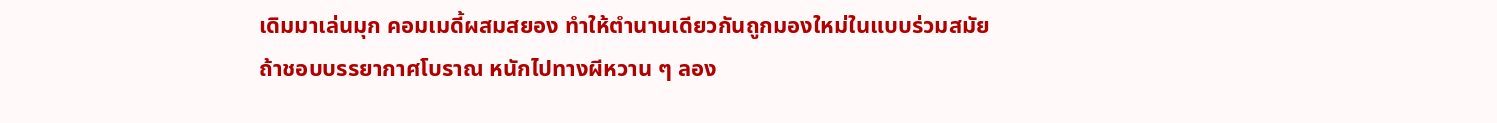เดิมมาเล่นมุก คอมเมดี้ผสมสยอง ทำให้ตำนานเดียวกันถูกมองใหม่ในแบบร่วมสมัย
ถ้าชอบบรรยากาศโบราณ หนักไปทางผีหวาน ๆ ลอง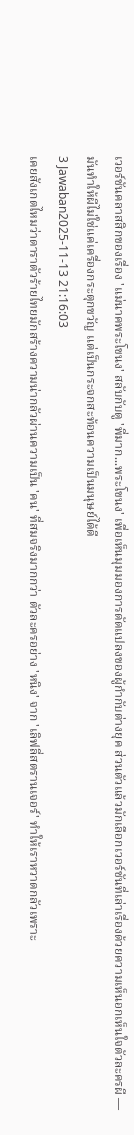เวอร์ชันคลาสสิกของเรื่อง 'แม่นาคพระโขนง' สลับกับดู 'พี่มาก...พระโขนง' เพื่อเห็นมุมมองการดัดแปลงของผู้กำกับต่างยุค ส่วนตัวแล้วมักเลือกเวอร์ชันที่เล่าเรื่องด้วยความเห็นอกเห็นใจตัวละครผี — มันทำให้ผีไม่ใช่แค่เครื่องกระตุกขวัญ แต่เป็นกระจกสะท้อนความเป็นมนุษย์ได้ดี
3 Jawaban2025-11-13 21:16:03
เคยสังเกตไหมว่าดาราตัวร้ายไทยมักสร้างความน่ากลัวผ่านความเป็น 'คน' ที่สมจริงมากกว่า ตัวละครอย่าง 'หนิง' จาก 'เลิฟลี่สตรานเจอร์' ทำให้เราหวาดกลัวเพราะ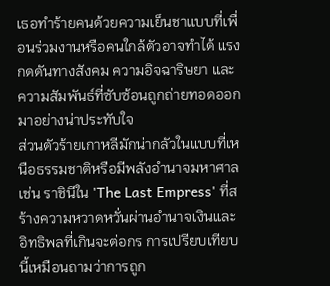เธอทำร้ายคนด้วยความเย็นชาแบบที่เพื่อนร่วมงานหรือคนใกล้ตัวอาจทำได้ แรงกดดันทางสังคม ความอิจฉาริษยา และความสัมพันธ์ที่ซับซ้อนถูกถ่ายทอดออกมาอย่างน่าประทับใจ
ส่วนตัวร้ายเกาหลีมักน่ากลัวในแบบที่เหนือธรรมชาติหรือมีพลังอำนาจมหาศาล เช่น ราชินีใน 'The Last Empress' ที่สร้างความหวาดหวั่นผ่านอำนาจเงินและอิทธิพลที่เกินจะต่อกร การเปรียบเทียบนี้เหมือนถามว่าการถูก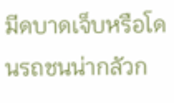มีดบาดเจ็บหรือโดนรถชนน่ากลัวก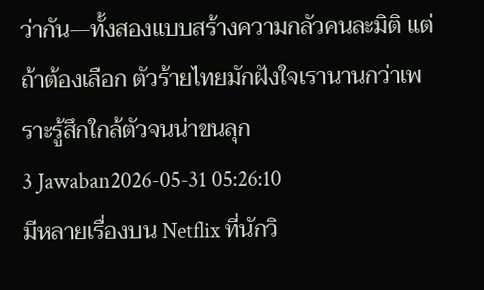ว่ากัน—ทั้งสองแบบสร้างความกลัวคนละมิติ แต่ถ้าต้องเลือก ตัวร้ายไทยมักฝังใจเรานานกว่าเพราะรู้สึกใกล้ตัวจนน่าขนลุก
3 Jawaban2026-05-31 05:26:10
มีหลายเรื่องบน Netflix ที่นักวิ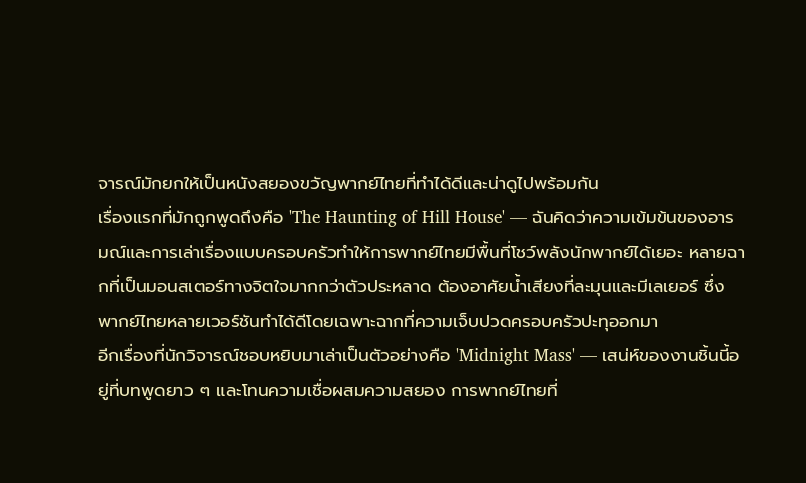จารณ์มักยกให้เป็นหนังสยองขวัญพากย์ไทยที่ทำได้ดีและน่าดูไปพร้อมกัน
เรื่องแรกที่มักถูกพูดถึงคือ 'The Haunting of Hill House' — ฉันคิดว่าความเข้มข้นของอารมณ์และการเล่าเรื่องแบบครอบครัวทำให้การพากย์ไทยมีพื้นที่โชว์พลังนักพากย์ได้เยอะ หลายฉากที่เป็นมอนสเตอร์ทางจิตใจมากกว่าตัวประหลาด ต้องอาศัยน้ำเสียงที่ละมุนและมีเลเยอร์ ซึ่งพากย์ไทยหลายเวอร์ชันทำได้ดีโดยเฉพาะฉากที่ความเจ็บปวดครอบครัวปะทุออกมา
อีกเรื่องที่นักวิจารณ์ชอบหยิบมาเล่าเป็นตัวอย่างคือ 'Midnight Mass' — เสน่ห์ของงานชิ้นนี้อยู่ที่บทพูดยาว ๆ และโทนความเชื่อผสมความสยอง การพากย์ไทยที่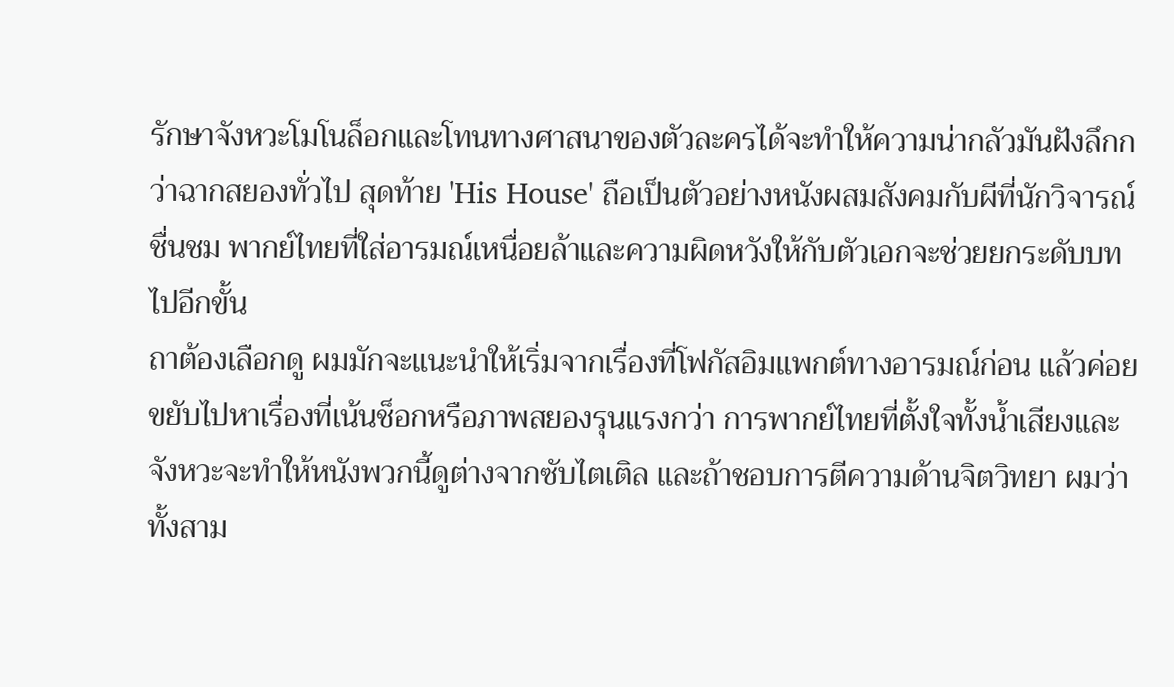รักษาจังหวะโมโนล็อกและโทนทางศาสนาของตัวละครได้จะทำให้ความน่ากลัวมันฝังลึกกว่าฉากสยองทั่วไป สุดท้าย 'His House' ถือเป็นตัวอย่างหนังผสมสังคมกับผีที่นักวิจารณ์ชื่นชม พากย์ไทยที่ใส่อารมณ์เหนื่อยล้าและความผิดหวังให้กับตัวเอกจะช่วยยกระดับบทไปอีกขั้น
ถาต้องเลือกดู ผมมักจะแนะนำให้เริ่มจากเรื่องที่โฟกัสอิมแพกต์ทางอารมณ์ก่อน แล้วค่อยขยับไปหาเรื่องที่เน้นช็อกหรือภาพสยองรุนแรงกว่า การพากย์ไทยที่ตั้งใจทั้งน้ำเสียงและจังหวะจะทำให้หนังพวกนี้ดูต่างจากซับไตเติล และถ้าชอบการตีความด้านจิตวิทยา ผมว่าทั้งสาม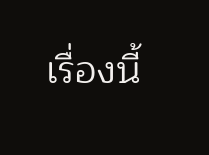เรื่องนี้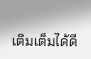เติมเต็มได้ดี